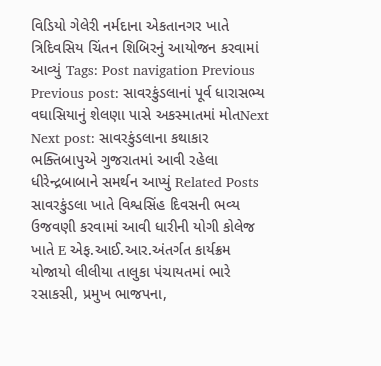વિડિયો ગેલેરી નર્મદાના એકતાનગર ખાતે ત્રિદિવસિય ચિંતન શિબિરનું આયોજન કરવામાં આવ્યું Tags: Post navigation Previous Previous post: સાવરકુંડલાનાં પૂર્વ ધારાસભ્ય વઘાસિયાનું શેલણા પાસે અકસ્માતમાં મોતNext Next post: સાવરકુંડલાના કથાકાર ભક્તિબાપુએ ગુજરાતમાં આવી રહેલા ધીરેન્દ્રબાબાને સમર્થન આપ્યું Related Posts સાવરકુંડલા ખાતે વિશ્વસિંહ દિવસની ભવ્ય ઉજવણી કરવામાં આવી ધારીની યોગી કોલેજ ખાતે E એફ.આઈ.આર.અંતર્ગત કાર્યક્રમ યોજાયો લીલીયા તાલુકા પંચાયતમાં ભારે રસાકસી, પ્રમુખ ભાજપના,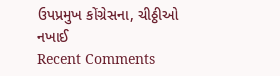ઉપપ્રમુખ કોંગ્રેસના, ચીઠ્ઠીઓ નખાઈ
Recent Comments